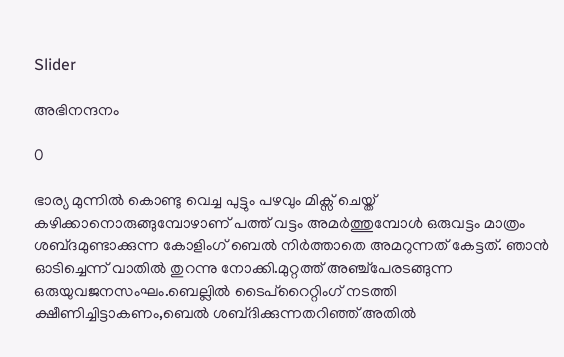Slider

അഭിനന്ദനം

0

ഭാര്യ മുന്നിൽ കൊണ്ടു വെച്ച പുട്ടും പഴവും മിക്സ് ചെയ്ത് കഴിക്കാനൊരുങ്ങുമ്പോഴാണ് പത്ത്‌ വട്ടം അമർത്തുമ്പോള്‍ ഒരുവട്ടം മാത്രം ശബ്‌ദമുണ്ടാക്കുന്ന കോളിംഗ്‌ ബെല്‍ നിർത്താതെ അമറുന്നത്‌ കേട്ടത്. ഞാൻ ഓടിച്ചെന്ന്‌ വാതില്‍ തുറന്നു നോക്കി.മുറ്റത്ത്‌ അഞ്ച്‌പേരടങ്ങുന്ന ഒരുയുവജനസംഘം.ബെല്ലില്‍ ടൈപ്‌റൈറ്റിംഗ്‌ നടത്തി ക്ഷീണിച്ചിട്ടാകണം,ബെല്‍ ശബ്‌ദിക്കുന്നതറിഞ്ഞ്‌ അതില്‍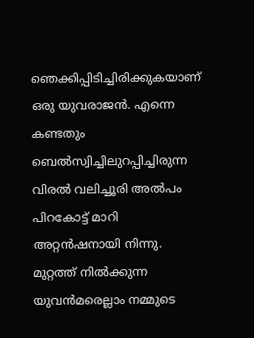ഞെക്കിപ്പിടിച്ചിരിക്കുകയാണ്‌ ഒരു യുവരാജന്‍. എന്നെ കണ്ടതും ബെല്‍സ്വിച്ചിലുറപ്പിച്ചിരുന്ന വിരല്‍ വലിച്ചൂരി അല്‍പം പിറകോട്ട്‌ മാറി അറ്റന്‍ഷനായി നിന്നു.
മുറ്റത്ത്‌ നില്‍ക്കുന്ന യുവന്‍മരെല്ലാം നമ്മുടെ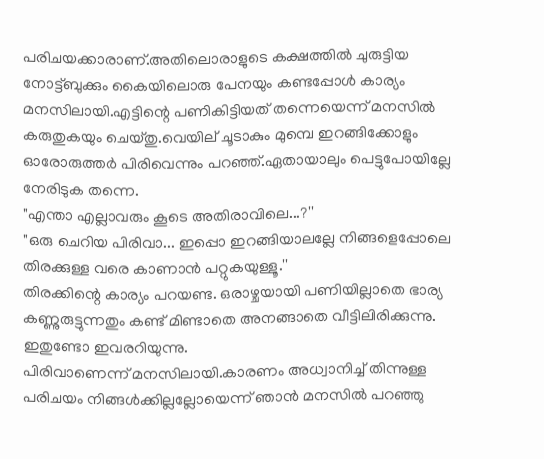പരിചയക്കാരാണ്‌.അതിലൊരാളുടെ കക്ഷത്തില്‍ ചുരുട്ടിയ നോട്ട്‌ബുക്കും കൈയിലൊരു പേനയും കണ്ടപ്പോള്‍ കാര്യം മനസിലായി.എട്ടിന്റെ പണികിട്ടിയത്‌ തന്നെയെന്ന്‌ മനസില്‍ കരുതുകയും ചെയ്‌തു.വെയില്‌ ചൂടാകും മുമ്പെ ഇറങ്ങിക്കോളും ഓരോരുത്തർ പിരിവെന്നും പറഞ്ഞ്‌.ഏതായാലും പെട്ടുപോയില്ലേ നേരിടുക തന്നെ.
"എന്താ എല്ലാവരും കൂടെ അതിരാവിലെ...?''
"ഒരു ചെറിയ പിരിവാ... ഇപ്പൊ ഇറങ്ങിയാലല്ലേ നിങ്ങളെപ്പോലെ തിരക്കുള്ള വരെ കാണാൻ പറ്റുകയുള്ളൂ.''
തിരക്കിന്റെ കാര്യം പറയണ്ട. ഒരാഴ്ചയായി പണിയില്ലാതെ ഭാര്യ കണ്ണുരുട്ടുന്നതും കണ്ട് മിണ്ടാതെ അനങ്ങാതെ വീട്ടിലിരിക്കുന്നു. ഇതുണ്ടോ ഇവരറിയുന്നു.
പിരിവാണെന്ന് മനസിലായി.കാരണം അധ്വാനിച്ച് തിന്നുള്ള പരിചയം നിങ്ങൾക്കില്ലല്ലോയെന്ന് ഞാൻ മനസിൽ പറഞ്ഞു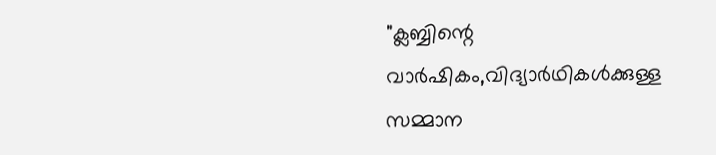"ക്ലബ്ബിന്റെ വാർഷികം,വിദ്യാർഥികള്‍ക്കുള്ള സമ്മാന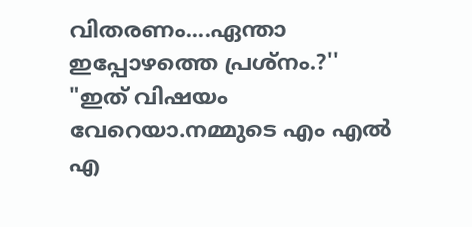വിതരണം....ഏന്താ ഇപ്പോഴത്തെ പ്രശ്നം.?''
"ഇത്‌ വിഷയം വേറെയാ.നമ്മുടെ എം എല്‍ എ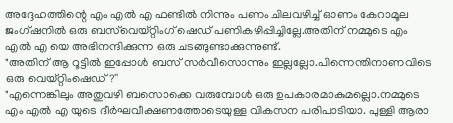അദ്ദേഹത്തിന്റെ എം എല്‍ എ ഫണ്ടില്‍ നിന്നും പണം ചിലവഴിച്ച്‌ ഓണം കേറാമൂല ജംഗ്ഷനിൽ ഒരു ബസ്‌വെയ്‌റ്റിംഗ്‌ ഷെഡ്‌ പണികഴിപ്പിച്ചില്ലേ.അതിന് നമ്മുടെ എം എൽ എ യെ അഭിനന്ദിക്കുന്ന ഒരു ചടങ്ങുണ്ടാക്കുന്നുണ്ട്.
"അതിന്‌ ആ റൂട്ടില്‍ ഇപ്പോള്‍ ബസ്‌ സർവീസൊന്നും ഇല്ലല്ലോ.പിന്നെന്തിനാണവിടെ ഒരു വെയ്‌റ്റിംഷെഡ്‌?''
"എന്നെങ്കിലും അതുവഴി ബസൊക്കെ വരുമ്പോള്‍ ഒരു ഉപകാരമാകുമല്ലൊ.നമ്മുടെ എം എല്‍ എ യുടെ ദീർഘവീക്ഷണത്തോടെയുള്ള വികസന പരിപാടിയാ. പുള്ളി ആരാ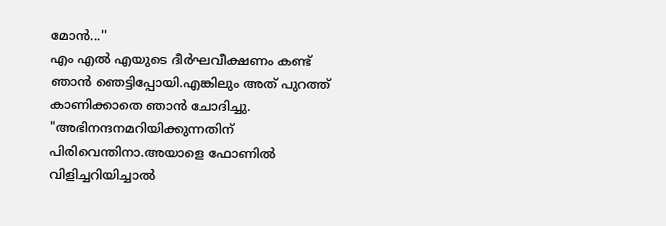മോന്‍...''
എം എല്‍ എയുടെ ദീർഘവീക്ഷണം കണ്ട്‌ ഞാന്‍ ഞെട്ടിപ്പോയി.എങ്കിലും അത്‌ പുറത്ത്‌ കാണിക്കാതെ ഞാന്‍ ചോദിച്ചു.
"അഭിനന്ദനമറിയിക്കുന്നതിന്‌ പിരിവെന്തിനാ.അയാളെ ഫോണില്‍ വിളിച്ചറിയിച്ചാല്‍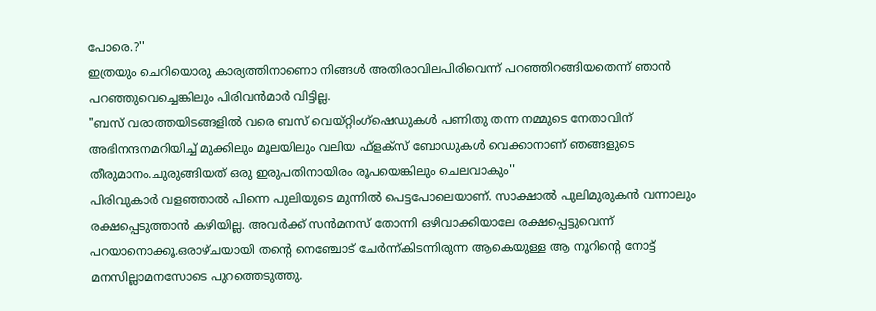പോരെ.?''
ഇത്രയും ചെറിയൊരു കാര്യത്തിനാണൊ നിങ്ങൾ അതിരാവിലപിരിവെന്ന് പറഞ്ഞിറങ്ങിയതെന്ന് ഞാൻ പറഞ്ഞുവെച്ചെങ്കിലും പിരിവന്‍മാർ വിട്ടില്ല.
"ബസ്‌ വരാത്തയിടങ്ങളില്‍ വരെ ബസ്‌ വെയ്‌റ്റിംഗ്‌ഷെഡുകള്‍ പണിതു തന്ന നമ്മുടെ നേതാവിന്‌ അഭിനന്ദനമറിയിച്ച്‌ മുക്കിലും മൂലയിലും വലിയ ഫ്‌ളക്‌സ്‌ ബോഡുകള്‍ വെക്കാനാണ്‌ ഞങ്ങളുടെ തീരുമാനം.ചുരുങ്ങിയത് ഒരു ഇരുപതിനായിരം രൂപയെങ്കിലും ചെലവാകും''
പിരിവുകാർ വളഞ്ഞാല്‍ പിന്നെ പുലിയുടെ മുന്നില്‍ പെട്ടപോലെയാണ്‌. സാക്ഷാൽ പുലിമുരുകൻ വന്നാലും രക്ഷപ്പെടുത്താൻ കഴിയില്ല. അവർക്ക്‌ സന്‍മനസ്‌ തോന്നി ഒഴിവാക്കിയാലേ രക്ഷപ്പെട്ടുവെന്ന് പറയാനൊക്കൂ.ഒരാഴ്‌ചയായി തന്റെ നെഞ്ചോട്‌ ചേർന്ന്‌കിടന്നിരുന്ന ആകെയുള്ള ആ നൂറിന്റെ നോട്ട്‌ മനസില്ലാമനസോടെ പുറത്തെടുത്തു.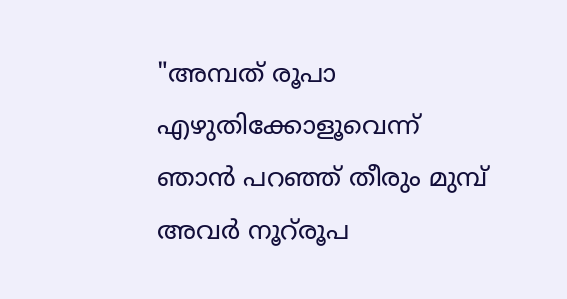"അമ്പത്‌ രൂപാ എഴുതിക്കോളൂവെന്ന്‌ ഞാൻ പറഞ്ഞ്‌ തീരും മുമ്പ്‌ അവർ നൂറ്‌രൂപ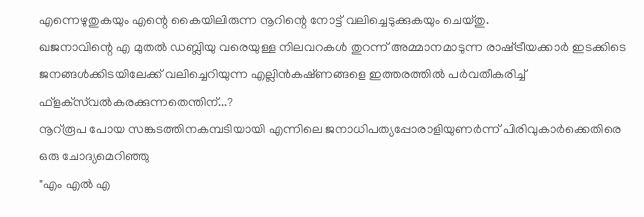എന്നെഴുതുകയും എന്റെ കൈയിലിരുന്ന നൂറിന്റെ നോട്ട്‌ വലിച്ചെടുക്കുകയും ചെയ്‌തു.
ഖജനാവിന്റെ എ മുതൽ ഡബ്ലിയു വരെയുള്ള നിലവറകള്‍ തുറന്ന്‌ അമ്മാനമാടുന്ന രാഷ്‌ട്രീയക്കാർ ഇടക്കിടെ ജനങ്ങൾക്കിടയിലേക്ക് വലിച്ചെറിയുന്ന എല്ലിന്‍കഷ്‌ണങ്ങളെ ഇത്തരത്തിൽ പർവതീകരിച്ച്‌ ഫ്‌ളക്‌സ്‌വല്‍കരക്കുന്നതെന്തിന്‌...?
നൂറ്‌രൂപ പോയ സങ്കടത്തിനകമ്പടിയായി എന്നിലെ ജനാധിപത്യപ്പോരാളിയുണർന്ന്‌ പിരിവുകാർക്കെതിരെ ഒരു ചോദ്യമെറിഞ്ഞു
"എം എല്‍ എ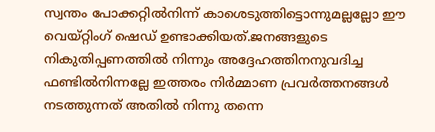സ്വന്തം പോക്കറ്റില്‍നിന്ന് കാശെടുത്തിട്ടൊന്നുമല്ലല്ലോ ഈ വെയ്‌റ്റിംഗ്‌ ഷെഡ്‌ ഉണ്ടാക്കിയത്‌.ജനങ്ങളുടെ നികുതിപ്പണത്തിൽ നിന്നും അദ്ദേഹത്തിനനുവദിച്ച ഫണ്ടില്‍നിന്നല്ലേ ഇത്തരം നിർമ്മാണ പ്രവർത്തനങ്ങൾ നടത്തുന്നത് അതിൽ നിന്നു തന്നെ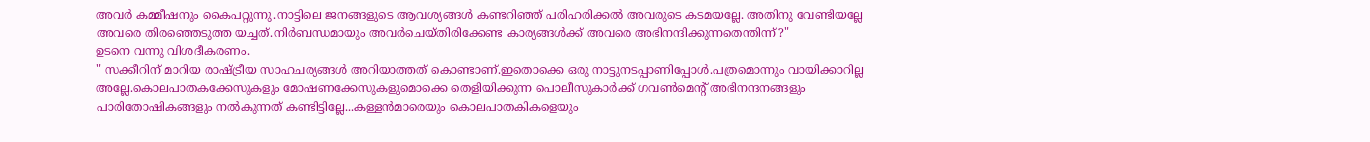അവർ കമ്മീഷനും കൈപറ്റുന്നു.നാട്ടിലെ ജനങ്ങളുടെ ആവശ്യങ്ങള്‍ കണ്ടറിഞ്ഞ്‌ പരിഹരിക്കല്‍ അവരുടെ കടമയല്ലേ. അതിനു വേണ്ടിയല്ലേ അവരെ തിരഞ്ഞെടുത്ത യച്ചത്.നിർബന്ധമായും അവർചെയ്തിരിക്കേണ്ട കാര്യങ്ങള്‍ക്ക്‌ അവരെ അഭിനന്ദിക്കുന്നതെന്തിന്ന്‌?"
ഉടനെ വന്നു വിശദീകരണം.
" സക്കീറിന് മാറിയ രാഷ്‌ട്രീയ സാഹചര്യങ്ങള്‍ അറിയാത്തത്‌ കൊണ്ടാണ്‌.ഇതൊക്കെ ഒരു നാട്ടുനടപ്പാണിപ്പോള്‍.പത്രമൊന്നും വായിക്കാറില്ല അല്ലേ.കൊലപാതകക്കേസുകളും മോഷണക്കേസുകളുമൊക്കെ തെളിയിക്കുന്ന പൊലീസുകാർക്ക്‌ ഗവണ്‍മെന്റ്‌ അഭിനന്ദനങ്ങളും പാരിതോഷികങ്ങളും നല്‍കുന്നത്‌ കണ്ടിട്ടില്ലേ...കള്ളന്‍മാരെയും കൊലപാതകികളെയും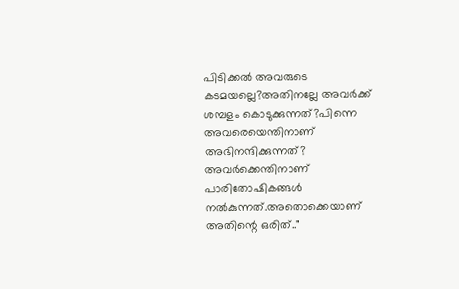പിടിക്കല്‍ അവരുടെ കടമയല്ലെ?അതിനല്ലേ അവർക്ക്‌ ശമ്പളം കൊടുക്കുന്നത്‌?പിന്നെ അവരെയെന്തിനാണ്‌ അഭിനന്ദിക്കുന്നത്‌? അവർക്കെന്തിനാണ് പാരിതോഷികങ്ങൾ നൽകുന്നത്.അതൊക്കെയാണ്‌ അതിന്റെ ഒരിത്‌.."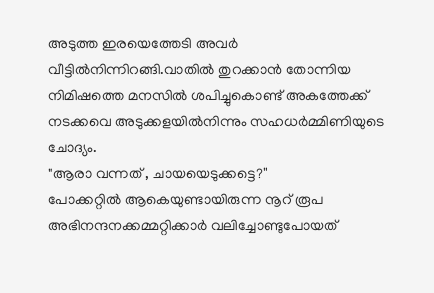അടുത്ത ഇരയെത്തേടി അവർ വീട്ടില്‍നിന്നിറങ്ങി.വാതില്‍ തുറക്കാന്‍ തോന്നിയ നിമിഷത്തെ മനസില്‍ ശപിച്ചുകൊണ്ട്‌ അകത്തേക്ക്‌ നടക്കവെ അടുക്കളയില്‍നിന്നും സഹധർമ്മിണിയുടെ ചോദ്യം.
"ആരാ വന്നത്‌ , ചായയെടുക്കട്ടെ?''
പോക്കറ്റില്‍ ആകെയുണ്ടായിരുന്ന നൂറ്‌ രൂപ അഭിനന്ദനക്കമ്മറ്റിക്കാർ വലിച്ചോണ്ടുപോയത്‌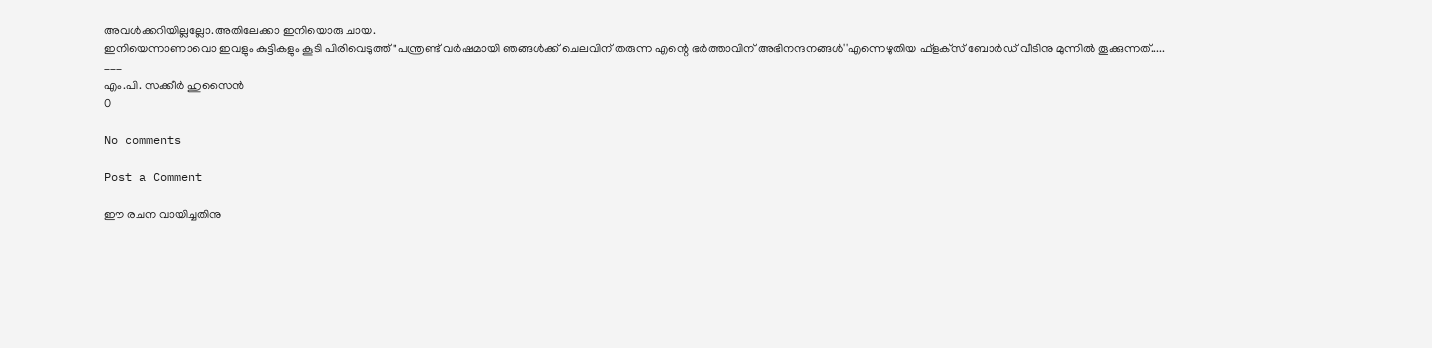അവള്‍ക്കറിയില്ലല്ലോ.അതിലേക്കാ ഇനിയൊരു ചായ.
ഇനിയെന്നാണാവൊ ഇവളും കുട്ടികളും കൂടി പിരിവെടുത്ത്‌ "പന്ത്രണ്ട്‌ വർഷമായി ഞങ്ങള്‍ക്ക്‌ ചെലവിന്‌ തരുന്ന എന്റെ ഭർത്താവിന് അഭിനന്ദനങ്ങള്‍''എന്നെഴുതിയ ഫ്‌ളക്‌സ്‌ ബോർഡ്‌ വീടിനു മുന്നിൽ തൂക്കുന്നത്‌.....
___
എം.പി. സക്കീർ ഹുസൈൻ
0

No comments

Post a Comment

ഈ രചന വായിച്ചതിനു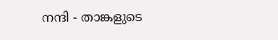നന്ദി - താങ്കളുടെ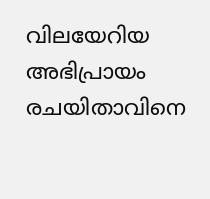വിലയേറിയ അഭിപ്രായം രചയിതാവിനെ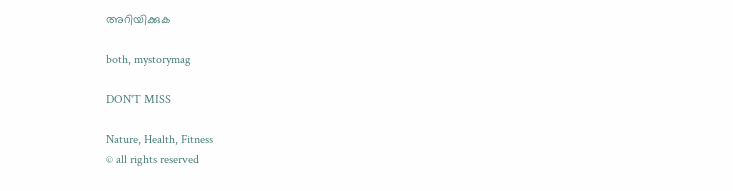അറിയിക്കുക

both, mystorymag

DON'T MISS

Nature, Health, Fitness
© all rights reserved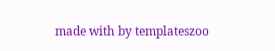made with by templateszoo